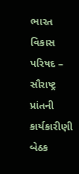ભારત વિકાસ પરિષદ – સૌરાષ્ટ્ર પ્રાંતની કાર્યકારીણી બેઠક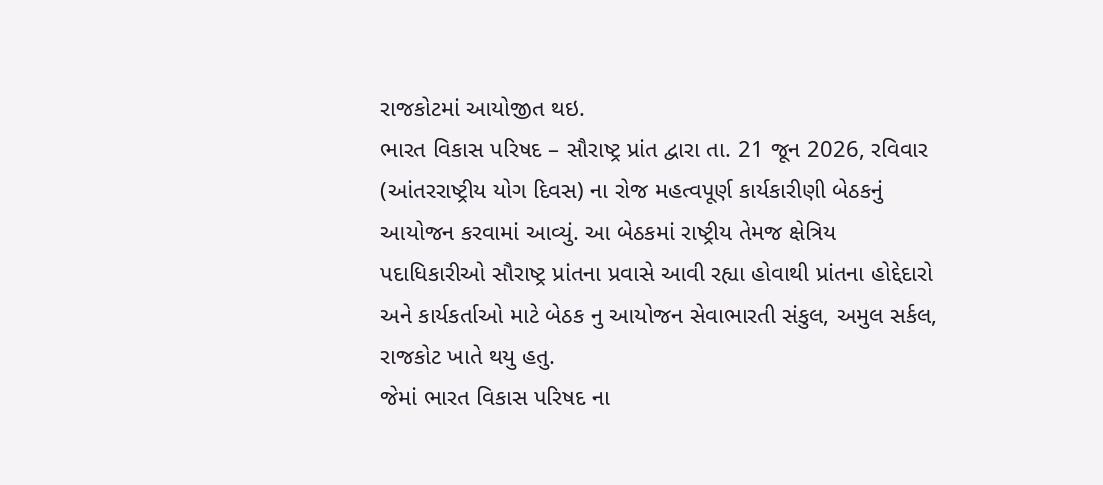રાજકોટમાં આયોજીત થઇ.
ભારત વિકાસ પરિષદ – સૌરાષ્ટ્ર પ્રાંત દ્વારા તા. 21 જૂન 2026, રવિવાર (આંતરરાષ્ટ્રીય યોગ દિવસ) ના રોજ મહત્વપૂર્ણ કાર્યકારીણી બેઠકનું આયોજન કરવામાં આવ્યું. આ બેઠકમાં રાષ્ટ્રીય તેમજ ક્ષેત્રિય પદાધિકારીઓ સૌરાષ્ટ્ર પ્રાંતના પ્રવાસે આવી રહ્યા હોવાથી પ્રાંતના હોદ્દેદારો અને કાર્યકર્તાઓ માટે બેઠક નુ આયોજન સેવાભારતી સંકુલ, અમુલ સર્કલ, રાજકોટ ખાતે થયુ હતુ.
જેમાં ભારત વિકાસ પરિષદ ના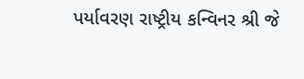પર્યાવરણ રાષ્ટ્રીય કન્વિનર શ્રી જે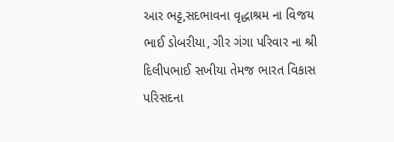આર ભટ્ટ,સદભાવના વૃદ્ધાશ્રમ ના વિજય ભાઈ ડોબરીયા, ગીર ગંગા પરિવાર ના શ્રી દિલીપભાઈ સખીયા તેમજ ભારત વિકાસ પરિસદના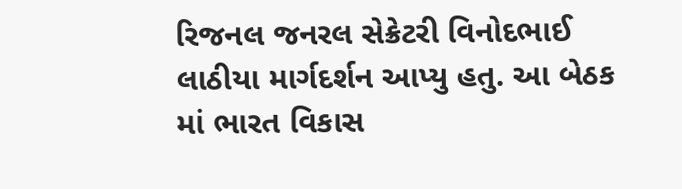રિજનલ જનરલ સેક્રેટરી વિનોદભાઈ લાઠીયા માર્ગદર્શન આપ્યુ હતુ. આ બેઠક માં ભારત વિકાસ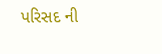પરિસદ ની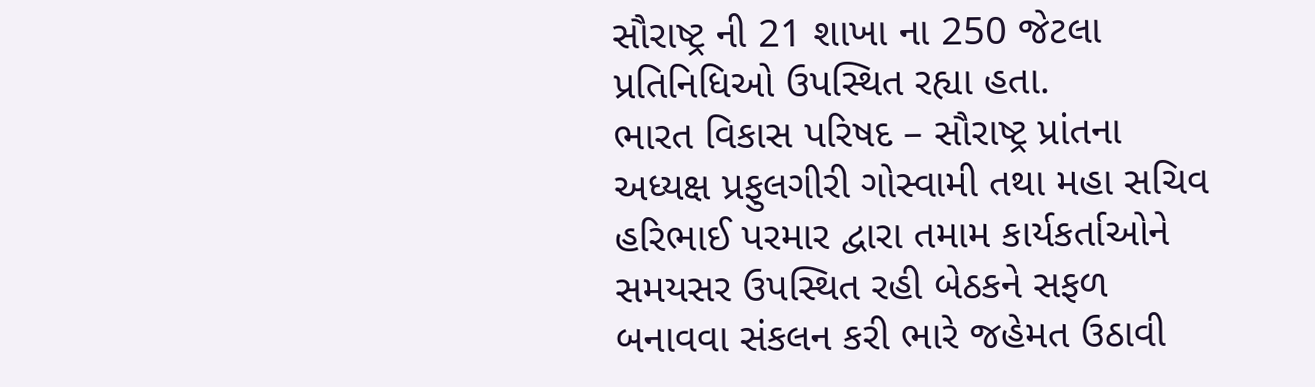સૌરાષ્ટ્ર ની 21 શાખા ના 250 જેટલા પ્રતિનિધિઓ ઉપસ્થિત રહ્યા હતા.
ભારત વિકાસ પરિષદ – સૌરાષ્ટ્ર પ્રાંતના અધ્યક્ષ પ્રફુલગીરી ગોસ્વામી તથા મહા સચિવ હરિભાઈ પરમાર દ્વારા તમામ કાર્યકર્તાઓને સમયસર ઉપસ્થિત રહી બેઠકને સફળ બનાવવા સંકલન કરી ભારે જહેમત ઉઠાવી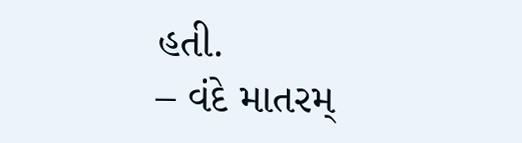હતી.
– વંદે માતરમ્